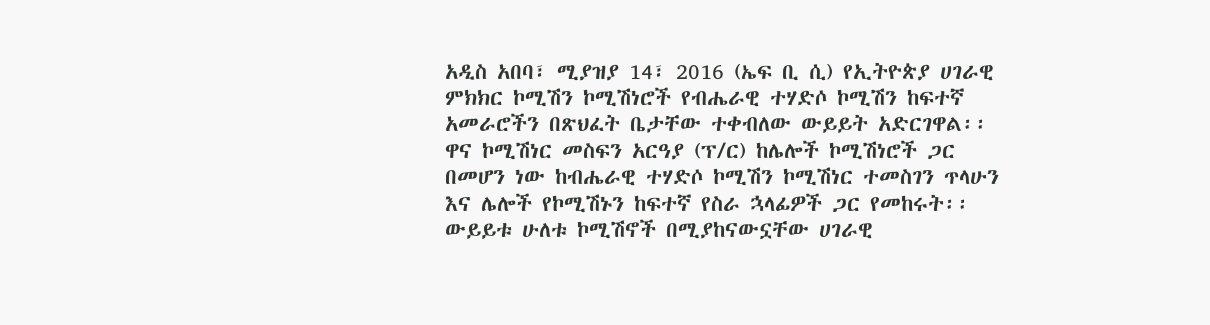አዲስ አበባ፣ ሚያዝያ 14፣ 2016 (ኤፍ ቢ ሲ) የኢትዮጵያ ሀገራዊ ምክክር ኮሚሽን ኮሚሽነሮች የብሔራዊ ተሃድሶ ኮሚሽን ከፍተኛ አመራሮችን በጽህፈት ቤታቸው ተቀብለው ውይይት አድርገዋል፡፡
ዋና ኮሚሽነር መስፍን አርዓያ (ፕ/ር) ከሌሎች ኮሚሽነሮች ጋር በመሆን ነው ከብሔራዊ ተሃድሶ ኮሚሽን ኮሚሽነር ተመስገን ጥላሁን እና ሌሎች የኮሚሽኑን ከፍተኛ የስራ ኋላፊዎች ጋር የመከሩት፡፡
ውይይቱ ሁለቱ ኮሚሽኖች በሚያከናውኗቸው ሀገራዊ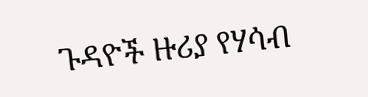ጉዳዮች ዙሪያ የሃሳብ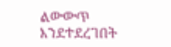ልውውጥ እንደተደረገበት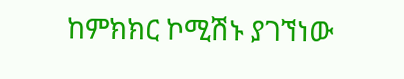ከምክክር ኮሚሽኑ ያገኘነው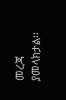መረጃ ያመላክታል፡፡